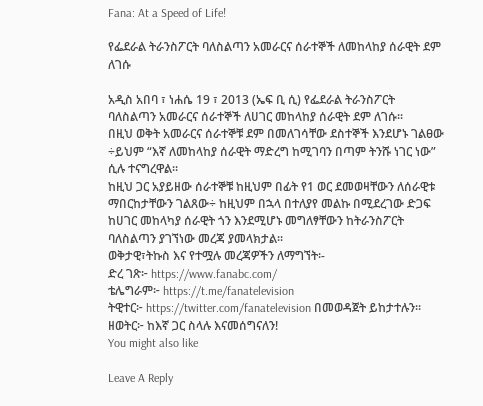Fana: At a Speed of Life!

የፌደራል ትራንስፖርት ባለስልጣን አመራርና ሰራተኞች ለመከላከያ ሰራዊት ደም ለገሱ

አዲስ አበባ ፣ ነሐሴ 19 ፣ 2013 (ኤፍ ቢ ሲ) የፌደራል ትራንስፖርት ባለስልጣን አመራርና ሰራተኞች ለሀገር መከላከያ ሰራዊት ደም ለገሱ፡፡
በዚህ ወቅት አመራርና ሰራተኞቹ ደም በመለገሳቸው ደስተኞች እንደሆኑ ገልፀው ÷ይህም “እኛ ለመከላከያ ሰራዊት ማድረግ ከሚገባን በጣም ትንሹ ነገር ነው” ሲሉ ተናግረዋል፡፡
ከዚህ ጋር አያይዘው ሰራተኞቹ ከዚህም በፊት የ1 ወር ደመወዛቸውን ለሰራዊቱ ማበርከታቸውን ገልጸው÷ ከዚህም በኋላ በተለያየ መልኩ በሚደረገው ድጋፍ ከሀገር መከላካያ ሰራዊት ጎን እንደሚሆኑ መግለፃቸውን ከትራንስፖርት ባለስልጣን ያገኘነው መረጃ ያመላክታል፡፡
ወቅታዊ፣ትኩስ እና የተሟሉ መረጃዎችን ለማግኘት፡-
ድረ ገጽ፦ https://www.fanabc.com/
ቴሌግራም፦ https://t.me/fanatelevision
ትዊተር፦ https://twitter.com/fanatelevision በመወዳጀት ይከታተሉን፡፡
ዘወትር፦ ከእኛ ጋር ስላሉ እናመሰግናለን!
You might also like

Leave A Reply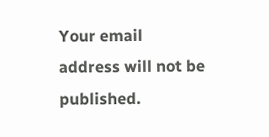Your email address will not be published.